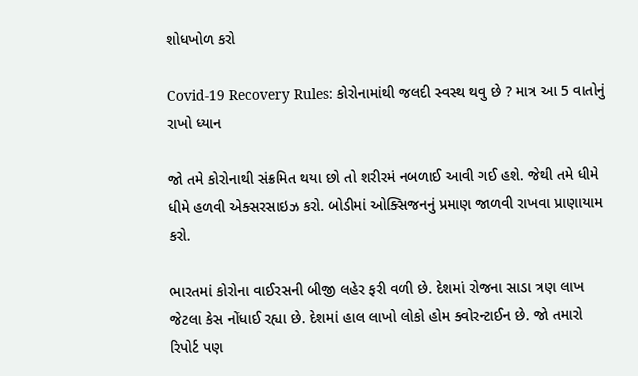શોધખોળ કરો

Covid-19 Recovery Rules: કોરોનામાંથી જલદી સ્વસ્થ થવુ છે ? માત્ર આ 5 વાતોનું રાખો ધ્યાન

જો તમે કોરોનાથી સંક્રમિત થયા છો તો શરીરમં નબળાઈ આવી ગઈ હશે. જેથી તમે ધીમે ધીમે હળવી એક્સરસાઇઝ કરો. બોડીમાં ઓક્સિજનનું પ્રમાણ જાળવી રાખવા પ્રાણાયામ કરો.

ભારતમાં કોરોના વાઈરસની બીજી લહેર ફરી વળી છે. દેશમાં રોજના સાડા ત્રણ લાખ જેટલા કેસ નોંધાઈ રહ્યા છે. દેશમાં હાલ લાખો લોકો હોમ ક્વોરન્ટાઈન છે. જો તમારો રિપોર્ટ પણ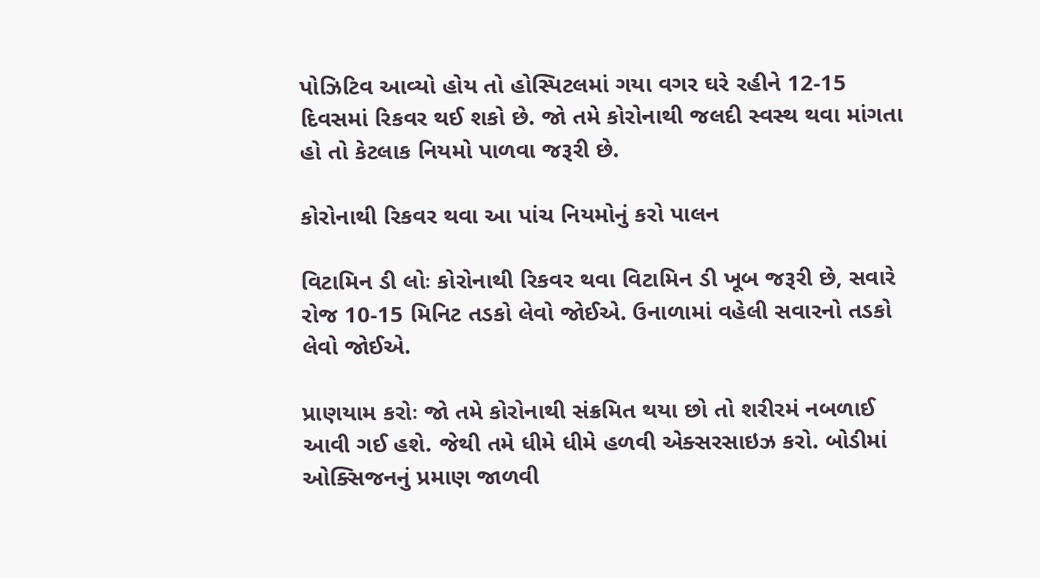પોઝિટિવ આવ્યો હોય તો હોસ્પિટલમાં ગયા વગર ઘરે રહીને 12-15 દિવસમાં રિકવર થઈ શકો છે. જો તમે કોરોનાથી જલદી સ્વસ્થ થવા માંગતા હો તો કેટલાક નિયમો પાળવા જરૂરી છે.

કોરોનાથી રિકવર થવા આ પાંચ નિયમોનું કરો પાલન

વિટામિન ડી લોઃ કોરોનાથી રિકવર થવા વિટામિન ડી ખૂબ જરૂરી છે, સવારે રોજ 10-15 મિનિટ તડકો લેવો જોઈએ. ઉનાળામાં વહેલી સવારનો તડકો લેવો જોઈએ.

પ્રાણયામ કરોઃ જો તમે કોરોનાથી સંક્રમિત થયા છો તો શરીરમં નબળાઈ આવી ગઈ હશે. જેથી તમે ધીમે ધીમે હળવી એક્સરસાઇઝ કરો. બોડીમાં ઓક્સિજનનું પ્રમાણ જાળવી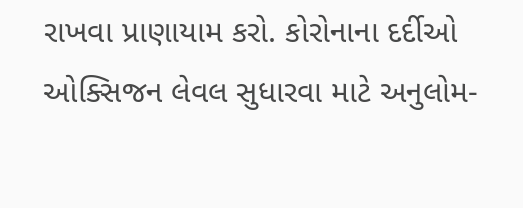રાખવા પ્રાણાયામ કરો. કોરોનાના દર્દીઓ ઓક્સિજન લેવલ સુધારવા માટે અનુલોમ-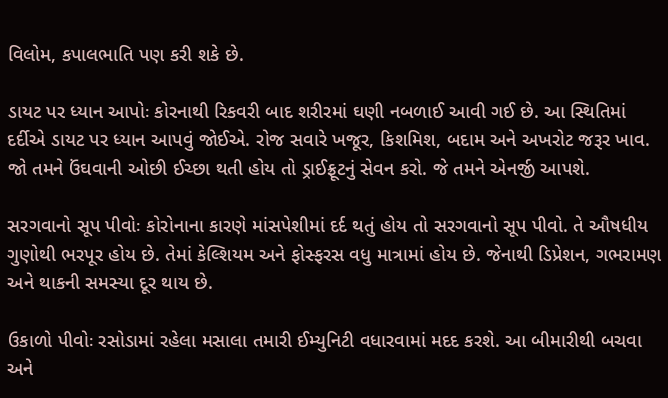વિલોમ, કપાલભાતિ પણ કરી શકે છે.

ડાયટ પર ધ્યાન આપોઃ કોરનાથી રિકવરી બાદ શરીરમાં ઘણી નબળાઈ આવી ગઈ છે. આ સ્થિતિમાં દર્દીએ ડાયટ પર ધ્યાન આપવું જોઈએ. રોજ સવારે ખજૂર, કિશમિશ, બદામ અને અખરોટ જરૂર ખાવ. જો તમને ઉંઘવાની ઓછી ઈચ્છા થતી હોય તો ડ્રાઈફ્રૂટનું સેવન કરો. જે તમને એનર્જી આપશે.

સરગવાનો સૂપ પીવોઃ કોરોનાના કારણે માંસપેશીમાં દર્દ થતું હોય તો સરગવાનો સૂપ પીવો. તે ઔષધીય ગુણોથી ભરપૂર હોય છે. તેમાં કેલ્શિયમ અને ફોસ્ફરસ વધુ માત્રામાં હોય છે. જેનાથી ડિપ્રેશન, ગભરામણ અને થાકની સમસ્યા દૂર થાય છે.

ઉકાળો પીવોઃ રસોડામાં રહેલા મસાલા તમારી ઈમ્યુનિટી વધારવામાં મદદ કરશે. આ બીમારીથી બચવા અને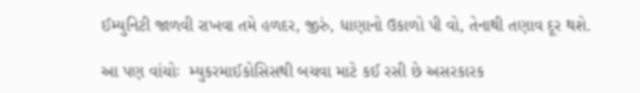ઈમ્યુનિટી જાળવી રાખવા તમે હળદર, જીરું, ધાણાનો ઉકાળો પી વો, તેનાથી તણાવ દૂર થશે.

આ પણ વાંચોઃ  મ્યુકરમાઈકોસિસથી બચવા માટે કઈ રસી છે અસરકારક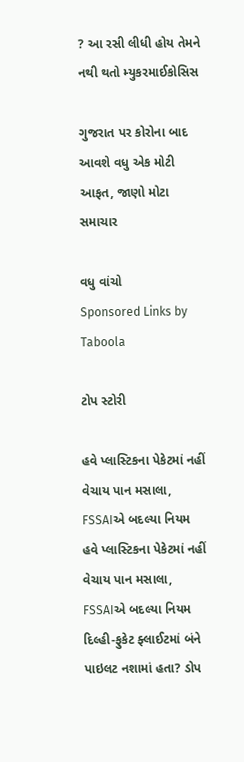? આ રસી લીધી હોય તેમને નથી થતો મ્યુકરમાઈકોસિસ

ગુજરાત પર કોરોના બાદ આવશે વધુ એક મોટી આફત, જાણો મોટા સમાચાર

વધુ વાંચો
Sponsored Links by Taboola

ટોપ સ્ટોરી

હવે પ્લાસ્ટિકના પેકેટમાં નહીં વેચાય પાન મસાલા, FSSAIએ બદલ્યા નિયમ
હવે પ્લાસ્ટિકના પેકેટમાં નહીં વેચાય પાન મસાલા, FSSAIએ બદલ્યા નિયમ
દિલ્હી-ફુકેટ ફ્લાઈટમાં બંને પાઇલટ નશામાં હતા? ડોપ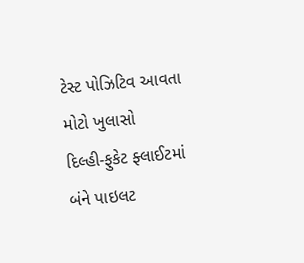ટેસ્ટ પોઝિટિવ આવતા મોટો ખુલાસો
દિલ્હી-ફુકેટ ફ્લાઈટમાં બંને પાઇલટ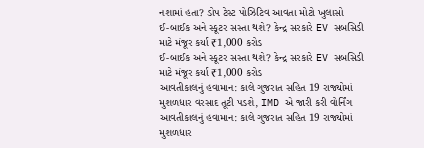નશામાં હતા? ડોપ ટેસ્ટ પોઝિટિવ આવતા મોટો ખુલાસો
ઈ-બાઈક અને સ્કૂટર સસ્તા થશે? કેન્દ્ર સરકારે EV સબસિડી માટે મંજૂર કર્યા ₹1,000 કરોડ
ઈ-બાઈક અને સ્કૂટર સસ્તા થશે? કેન્દ્ર સરકારે EV સબસિડી માટે મંજૂર કર્યા ₹1,000 કરોડ
આવતીકાલનું હવામાન: કાલે ગુજરાત સહિત 19 રાજ્યોમાં મુશળધાર વરસાદ તૂટી પડશે, IMD એ જારી કરી વોર્નિંગ
આવતીકાલનું હવામાન: કાલે ગુજરાત સહિત 19 રાજ્યોમાં મુશળધાર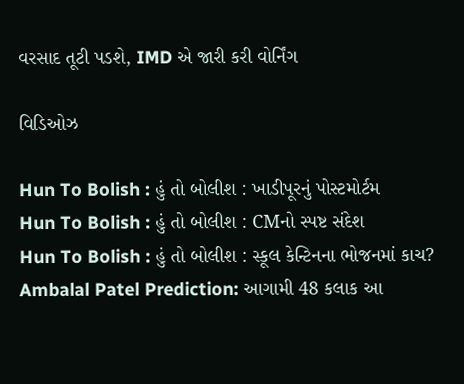વરસાદ તૂટી પડશે, IMD એ જારી કરી વોર્નિંગ

વિડિઓઝ

Hun To Bolish : હું તો બોલીશ : ખાડીપૂરનું પોસ્ટમોર્ટમ
Hun To Bolish : હું તો બોલીશ : CMનો સ્પષ્ટ સંદેશ
Hun To Bolish : હું તો બોલીશ : સ્કૂલ કેન્ટિનના ભોજનમાં કાચ?
Ambalal Patel Prediction: આગામી 48 કલાક આ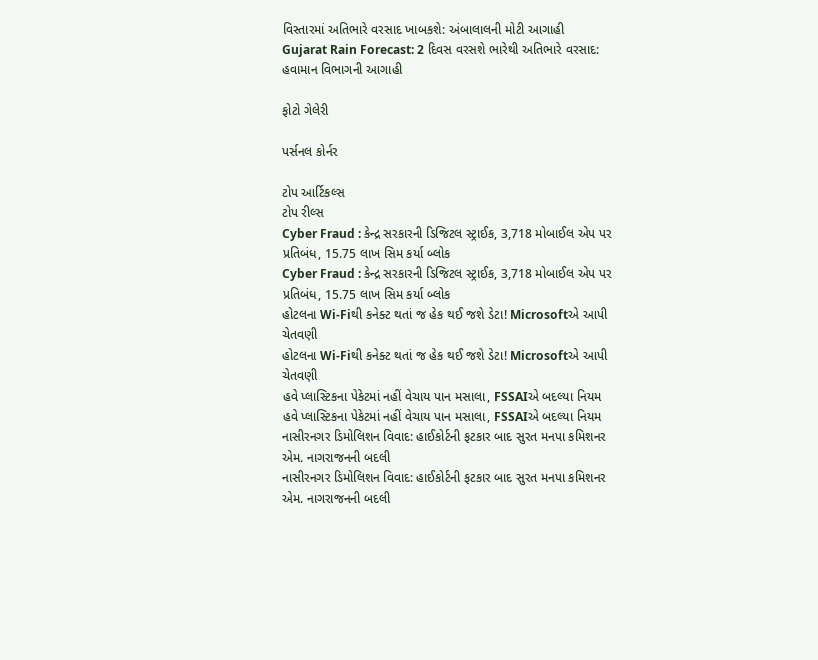વિસ્તારમાં અતિભારે વરસાદ ખાબકશે: અંબાલાલની મોટી આગાહી
Gujarat Rain Forecast: 2 દિવસ વરસશે ભારેથી અતિભારે વરસાદ: હવામાન વિભાગની આગાહી

ફોટો ગેલેરી

પર્સનલ કોર્નર

ટોપ આર્ટિકલ્સ
ટોપ રીલ્સ
Cyber Fraud : કેન્દ્ર સરકારની ડિજિટલ સ્ટ્રાઈક, 3,718 મોબાઈલ એપ પર પ્રતિબંધ, 15.75 લાખ સિમ કર્યા બ્લોક
Cyber Fraud : કેન્દ્ર સરકારની ડિજિટલ સ્ટ્રાઈક, 3,718 મોબાઈલ એપ પર પ્રતિબંધ, 15.75 લાખ સિમ કર્યા બ્લોક
હોટલના Wi-Fiથી કનેક્ટ થતાં જ હેક થઈ જશે ડેટા! Microsoftએ આપી ચેતવણી
હોટલના Wi-Fiથી કનેક્ટ થતાં જ હેક થઈ જશે ડેટા! Microsoftએ આપી ચેતવણી
હવે પ્લાસ્ટિકના પેકેટમાં નહીં વેચાય પાન મસાલા, FSSAIએ બદલ્યા નિયમ
હવે પ્લાસ્ટિકના પેકેટમાં નહીં વેચાય પાન મસાલા, FSSAIએ બદલ્યા નિયમ
નાસીરનગર ડિમોલિશન વિવાદ: હાઈકોર્ટની ફટકાર બાદ સુરત મનપા કમિશનર એમ. નાગરાજનની બદલી
નાસીરનગર ડિમોલિશન વિવાદ: હાઈકોર્ટની ફટકાર બાદ સુરત મનપા કમિશનર એમ. નાગરાજનની બદલી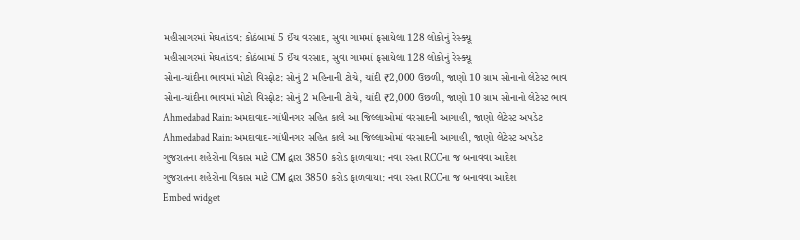મહીસાગરમાં મેઘતાંડવ: કોઠંબામાં 5 ઈંચ વરસાદ, સુવા ગામમાં ફસાયેલા 128 લોકોનું રેસ્ક્યૂ
મહીસાગરમાં મેઘતાંડવ: કોઠંબામાં 5 ઈંચ વરસાદ, સુવા ગામમાં ફસાયેલા 128 લોકોનું રેસ્ક્યૂ
સોના-ચાંદીના ભાવમાં મોટો વિસ્ફોટ: સોનું 2 મહિનાની ટોચે, ચાંદી ₹2,000 ઉછળી, જાણો 10 ગ્રામ સોનાનો લેટેસ્ટ ભાવ
સોના-ચાંદીના ભાવમાં મોટો વિસ્ફોટ: સોનું 2 મહિનાની ટોચે, ચાંદી ₹2,000 ઉછળી, જાણો 10 ગ્રામ સોનાનો લેટેસ્ટ ભાવ
Ahmedabad Rain: અમદાવાદ-ગાંધીનગર સહિત કાલે આ જિલ્લાઓમાં વરસાદની આગાહી, જાણો લેટેસ્ટ અપડેટ
Ahmedabad Rain: અમદાવાદ-ગાંધીનગર સહિત કાલે આ જિલ્લાઓમાં વરસાદની આગાહી, જાણો લેટેસ્ટ અપડેટ
ગુજરાતના શહેરોના વિકાસ માટે CM દ્વારા 3850 કરોડ ફાળવાયા: નવા રસ્તા RCCના જ બનાવવા આદેશ
ગુજરાતના શહેરોના વિકાસ માટે CM દ્વારા 3850 કરોડ ફાળવાયા: નવા રસ્તા RCCના જ બનાવવા આદેશ
Embed widget